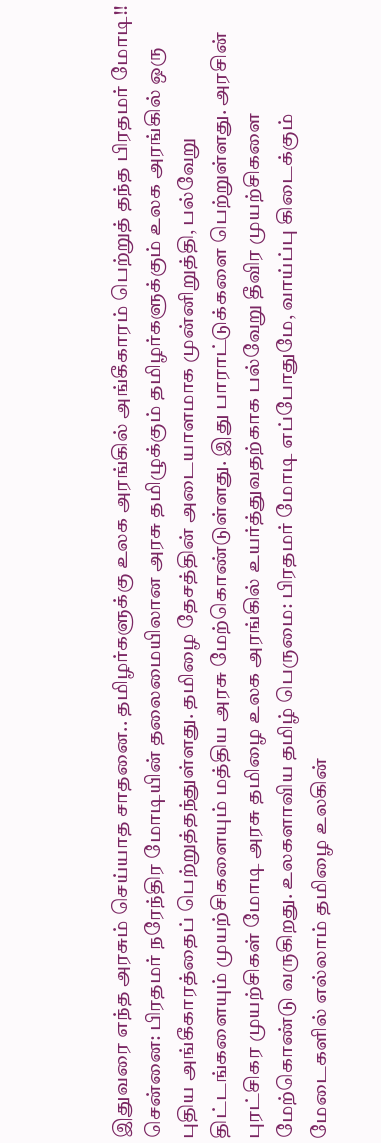இதுவரை எந்த அரசும் செய்யாத சாதனை.. தமிழர்களுக்கு உலக அரங்கில் அங்கீகாரம் பெற்றுத் தந்த பிரதமர் மோடி!!
சென்னை: பிரதமர் நரேந்திர மோடியின் தலைமையிலான அரசு தமிழுக்கும் தமிழர்களுக்கும் உலக அரங்கில் ஒரு புதிய அங்கீகாரத்தைப் பெற்றுத்தந்துள்ளது. தமிழை தேசத்தின் அடையாளமாக முன்னிறுத்தி, பல்வேறு திட்டங்களையும் முயற்சிகளையும் மத்திய அரசு மேற்கொண்டுள்ளது. இது பாராட்டுக்களை பெற்றுள்ளது. அரசின் புரட்சிகர முயற்சிகள் மோடி அரசு தமிழை உலக அரங்கில் உயர்த்துவதற்காக பல்வேறு தீவிர முயற்சிகளை மேற்கொண்டு வருகிறது. உலகளாவிய தமிழ் பெருமை: பிரதமர் மோடி எப்போதுமே, வாய்ப்பு கிடைக்கும் மேடைகளில் எல்லாம் தமிழை உலகின்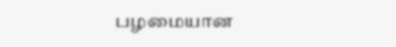பழமையான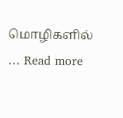மொழிகளில் … Read more